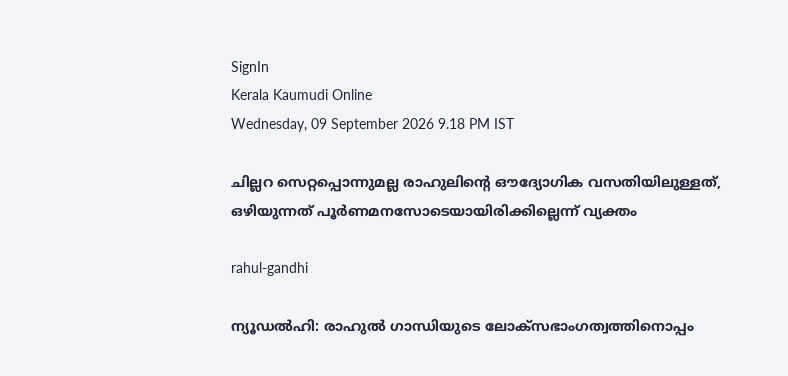SignIn
Kerala Kaumudi Online
Wednesday, 09 September 2026 9.18 PM IST

ചില്ലറ സെറ്റപ്പൊന്നുമല്ല രാഹുലിന്റെ ഔദ്യോഗിക വസതിയിലുള്ളത്, ഒഴിയുന്നത് പൂർണമനസോടെയായിരിക്കില്ലെന്ന് വ്യക്തം

rahul-gandhi

ന്യൂഡൽഹി: രാഹുൽ ഗാന്ധിയുടെ ലോക്‌സഭാംഗത്വത്തിനൊപ്പം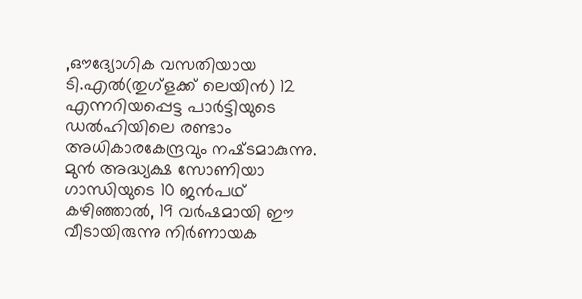,ഔദ്യോഗിക വസതിയായ ടി.എൽ(തുഗ്ളക്ക് ലെയിൻ) 12 എന്നറിയപ്പെട്ട പാർട്ടിയുടെ ഡൽഹിയിലെ രണ്ടാം അധികാരകേന്ദ്രവും നഷ്‌ടമാകുന്നു. മുൻ അദ്ധ്യക്ഷ സോണിയാ ഗാന്ധിയുടെ 10 ജൻപഥ് കഴിഞ്ഞാൽ, 19 വർഷമായി ഈ വീടായിരുന്നു നിർണായക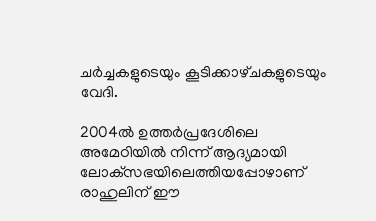ചർച്ചകളുടെയും കൂടിക്കാഴ്‌‌ചകളുടെയും വേദി.

2004ൽ ഉത്തർപ്രദേശിലെ അമേഠിയിൽ നിന്ന് ആദ്യമായി ലോക്‌സഭയിലെത്തിയപ്പോഴാണ് രാഹുലിന് ഈ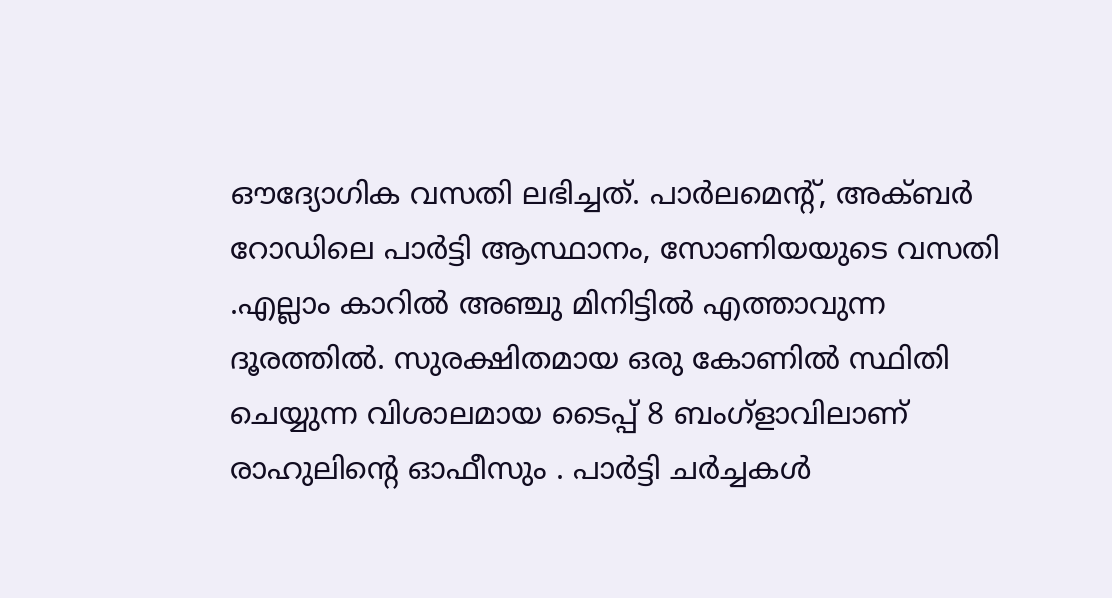ഔദ്യോഗിക വസതി ലഭിച്ചത്. പാർലമെന്റ്, അക്‌ബർ റോഡിലെ പാർട്ടി ആസ്ഥാനം, സോണിയയുടെ വസതി .എല്ലാം കാറിൽ അഞ്ചു മിനിട്ടിൽ എത്താവുന്ന ദൂരത്തിൽ. സുരക്ഷിതമായ ഒരു കോണിൽ സ്ഥിതി ചെയ്യുന്ന വിശാലമായ ടൈപ്പ് 8 ബംഗ്ളാവിലാണ് രാഹുലിന്റെ ഓഫീസും . പാർട്ടി ചർച്ചകൾ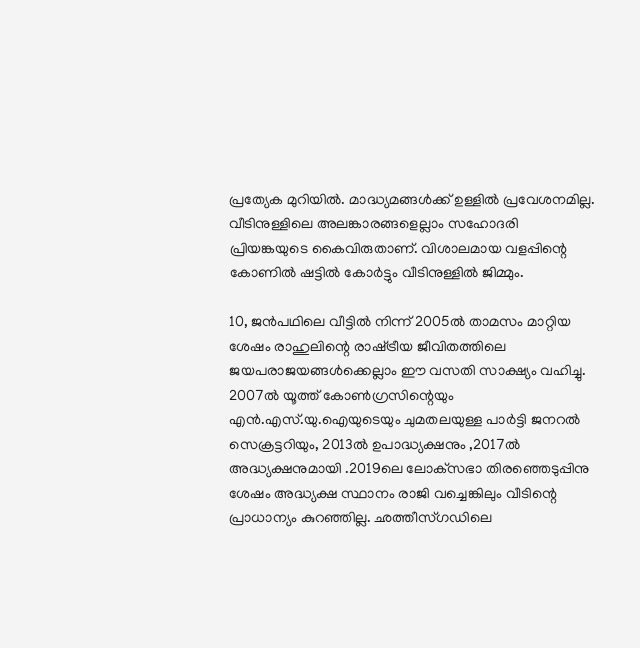പ്രത്യേക മുറിയിൽ. മാദ്ധ്യമങ്ങൾക്ക് ഉള്ളിൽ പ്രവേശനമില്ല. വീടിനുള്ളിലെ അലങ്കാരങ്ങളെല്ലാം സഹോദരി പ്രിയങ്കയുടെ കൈവിരുതാണ്. വിശാലമായ വളപ്പിന്റെ കോണിൽ ഷട്ടിൽ കോർട്ടും വീടിനുള്ളിൽ ജിമ്മും.

10, ജൻപഥിലെ വീട്ടിൽ നിന്ന് 2005ൽ താമസം മാറ്റിയ ശേഷം രാഹുലിന്റെ രാഷ്‌ട്രീയ ജീവിതത്തിലെ ജയപരാജയങ്ങൾക്കെല്ലാം ഈ വസതി സാക്ഷ്യം വഹിച്ചു. 2007ൽ യൂത്ത് കോൺഗ്രസിന്റെയും എൻ.എസ്.യു.ഐയുടെയും ചുമതലയുള്ള പാർട്ടി ജനറൽ സെക്രട്ടറിയും, 2013ൽ ഉപാദ്ധ്യക്ഷനും ,2017ൽ അദ്ധ്യക്ഷനുമായി .2019ലെ ലോക്‌സഭാ തിരഞ്ഞെടുപ്പിനു ശേഷം അദ്ധ്യക്ഷ സ്ഥാനം രാജി വച്ചെങ്കിലും വീടിന്റെ പ്രാധാന്യം കുറഞ്ഞില്ല. ഛത്തീസ്ഗഡിലെ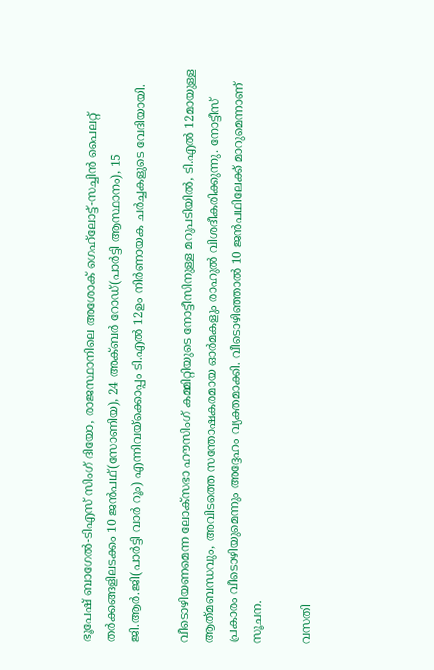ഭൂപേഷ് ബാഗേൽ-ടിഎസ് സിംഗ് ദിയോ, രാജസ്ഥാനിലെ അശോക് ഗെഹ്‌ലോട്ട്-സച്ചിൻ പൈലറ്റ് തർക്കങ്ങളിലടക്കം 10 ജൻപഥ്(സോണിയ), 24 അക്‌ബർ റോഡ്(പാർട്ടി ആസ്ഥാനം), 15 ജി.ആർ.ജി(പാർട്ടി വാർ റൂം) എന്നിവയ്‌ക്കൊപ്പം ടി.എൽ 12ഉം നിർണായക ചർച്ചകളുടെ വേദിയായി.

വീടൊഴിയണമെന്ന ലോക്‌സഭാ ഹൗസിംഗ് കമ്മിറ്റിയുടെ നോട്ടീസിനുള്ള മറുപടിയിൽ, ടി.എൽ 12മായുള്ള ആത്‌മബന്ധവും, അവിടത്തെ സന്തോഷകരമായ ഓർമകളും രാഹുൽ വിശദീകരിക്കുന്നു. നോട്ടീസ് പ്രകാരം വീടൊഴിയുമെന്നും അദ്ദേഹം വ്യക്തമാക്കി. വീടൊഴിഞ്ഞാൽ 10 ജൻപഥിലേക്ക് മാറുമെന്നാണ് സൂചന.

വസതി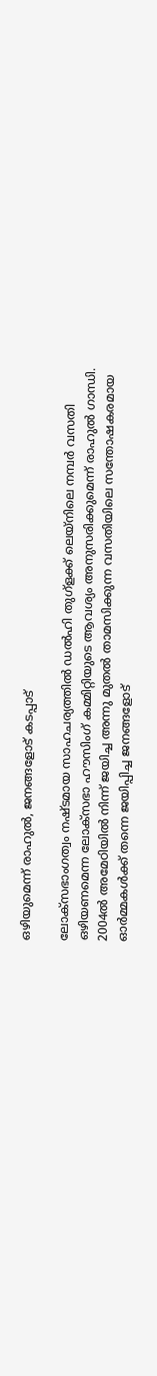ഒഴിയുമെന്ന് രാഹുൽ, ജനങ്ങളോട് കടപ്പാട്

ലോക്‌സഭാംഗത്വം നഷ്‌ടമായ സാഹചര്യത്തിൽ ഡൽഹി തുഗ്ളക്ക് ലെയ്‌നിലെ നമ്പർ വസതി ഒഴിയണമെന്ന ലോക്‌സഭാ ഹൗസിംഗ് കമ്മിറ്റിയുടെ ആവശ്യം അനുസരിക്കുമെന്ന് രാഹുൽ ഗാന്ധി. 2004ൽ അമേഠിയിൽ നിന്ന് ജയിച്ച അന്നു മുതൽ താമസിക്കുന്ന വസതിയിലെ സന്തോഷകരമായ ഓർമ്മകൾക്ക് തന്നെ ജയിപ്പിച്ച ജനങ്ങളോട്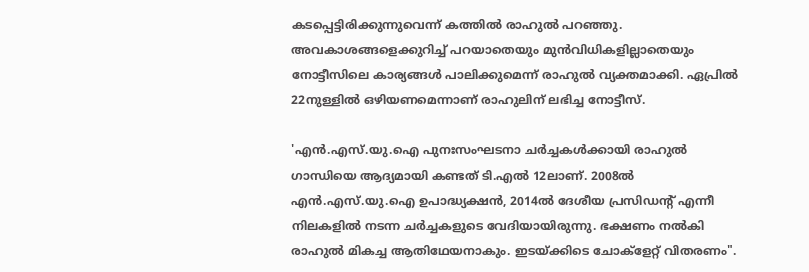കടപ്പെട്ടിരിക്കുന്നുവെന്ന് കത്തിൽ രാഹുൽ പറഞ്ഞു. അവകാശങ്ങളെക്കുറിച്ച് പറയാതെയും മുൻവിധികളില്ലാതെയും നോട്ടീസിലെ കാര്യങ്ങൾ പാലിക്കുമെന്ന് രാഹുൽ വ്യക്തമാക്കി. ഏപ്രിൽ 22നുള്ളിൽ ഒഴിയണമെന്നാണ് രാഹുലിന് ലഭിച്ച നോട്ടീസ്.

'എൻ.എസ്.യു.ഐ പുനഃസംഘടനാ ചർച്ചകൾക്കായി രാഹുൽ ഗാന്ധിയെ ആദ്യമായി കണ്ടത് ടി.എൽ 12ലാണ്. 2008ൽ എൻ.എസ്.യു.ഐ ഉപാദ്ധ്യക്ഷൻ, 2014ൽ ദേശീയ പ്രസിഡന്റ് എന്നീ നിലകളിൽ നടന്ന ചർച്ചകളുടെ വേദിയായിരുന്നു. ഭക്ഷണം നൽകി രാഹുൽ മികച്ച ആതിഥേയനാകും. ഇടയ്‌ക്കിടെ ചോക്ളേറ്റ് വിതരണം".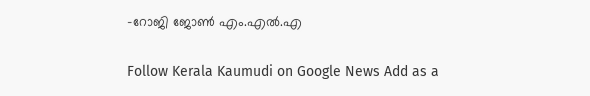-റോജി ജോൺ എം.എൽ.എ

Follow Kerala Kaumudi on Google News Add as a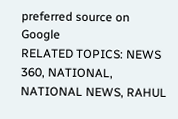preferred source on Google
RELATED TOPICS: NEWS 360, NATIONAL, NATIONAL NEWS, RAHUL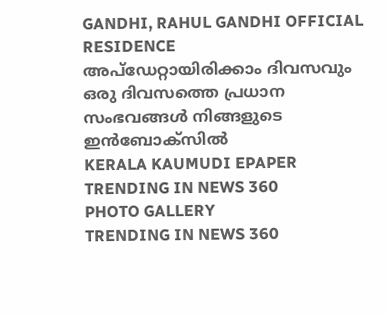GANDHI, RAHUL GANDHI OFFICIAL RESIDENCE
അപ്ഡേറ്റായിരിക്കാം ദിവസവും
ഒരു ദിവസത്തെ പ്രധാന സംഭവങ്ങൾ നിങ്ങളുടെ ഇൻബോക്സിൽ
KERALA KAUMUDI EPAPER
TRENDING IN NEWS 360
PHOTO GALLERY
TRENDING IN NEWS 360